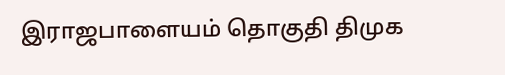இராஜபாளையம் தொகுதி திமுக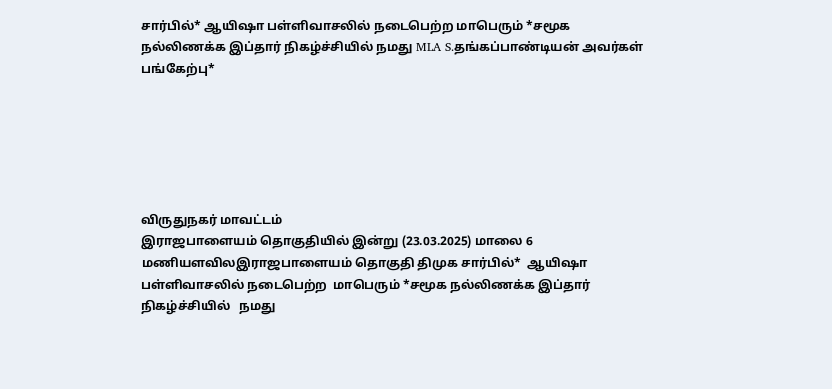சார்பில்* ஆயிஷா பள்ளிவாசலில் நடைபெற்ற மாபெரும் *சமூக நல்லிணக்க இப்தார் நிகழ்ச்சியில் நமது MLA S.தங்கப்பாண்டியன் அவர்கள் பங்கேற்பு*






விருதுநகர் மாவட்டம்
இராஜபாளையம் தொகுதியில் இன்று (23.03.2025) மாலை 6 மணியளவிலஇராஜபாளையம் தொகுதி திமுக சார்பில்*  ஆயிஷா பள்ளிவாசலில் நடைபெற்ற  மாபெரும் *சமூக நல்லிணக்க இப்தார் நிகழ்ச்சியில்   நமது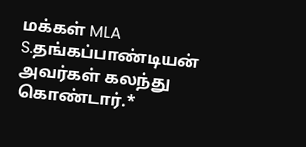மக்கள் MLA S.தங்கப்பாண்டியன் அவர்கள் கலந்து கொண்டார்.*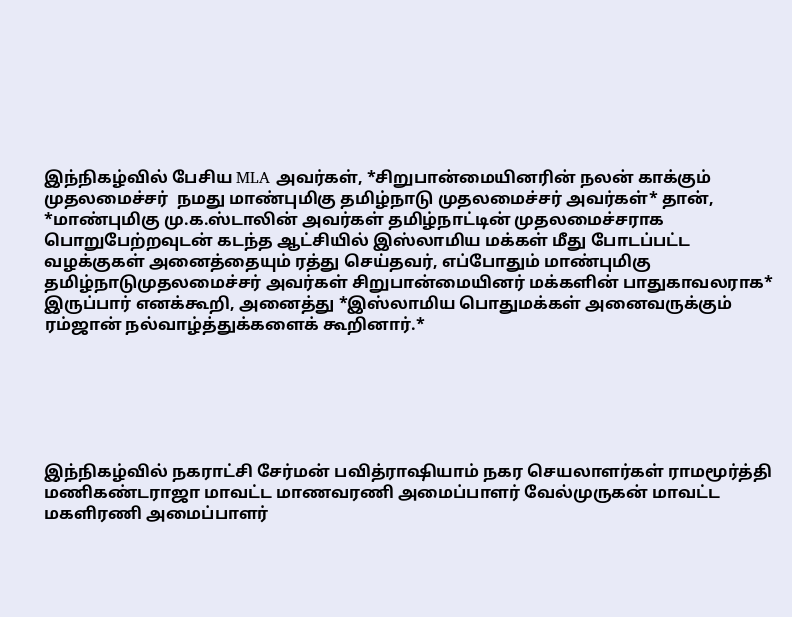இந்நிகழ்வில் பேசிய MLA அவர்கள், *சிறுபான்மையினரின் நலன் காக்கும் முதலமைச்சர்  நமது மாண்புமிகு தமிழ்நாடு முதலமைச்சர் அவர்கள்* தான், *மாண்புமிகு மு.க.ஸ்டாலின் அவர்கள் தமிழ்நாட்டின் முதலமைச்சராக பொறுபேற்றவுடன் கடந்த ஆட்சியில் இஸ்லாமிய மக்கள் மீது போடப்பட்ட வழக்குகள் அனைத்தையும் ரத்து செய்தவர், எப்போதும் மாண்புமிகு தமிழ்நாடுமுதலமைச்சர் அவர்கள் சிறுபான்மையினர் மக்களின் பாதுகாவலராக* இருப்பார் எனக்கூறி, அனைத்து *இஸ்லாமிய பொதுமக்கள் அனைவருக்கும் ரம்ஜான் நல்வாழ்த்துக்களைக் கூறினார்.*






இந்நிகழ்வில் நகராட்சி சேர்மன் பவித்ராஷியாம் நகர செயலாளர்கள் ராமமூர்த்தி மணிகண்டராஜா மாவட்ட மாணவரணி அமைப்பாளர் வேல்முருகன் மாவட்ட மகளிரணி அமைப்பாளர்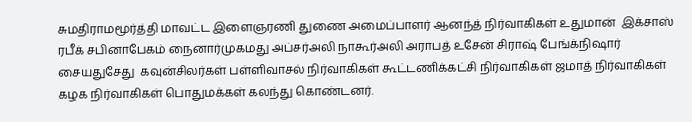சுமதிராமமூர்த்தி மாவட்ட இளைஞரணி துணை அமைப்பாளர் ஆனந்த் நிர்வாகிகள் உதுமான்  இக்சாஸ் ரபீக் சபினாபேகம் நைனார்முகமது அப்சர்அலி நாகூர்அலி அராபத் உசேன் சிராஷ் பேங்க்நிஷார் சையதுசேது  கவுன்சிலர்கள் பள்ளிவாசல் நிர்வாகிகள் கூட்டணிக்கட்சி நிர்வாகிகள் ஜமாத் நிர்வாகிகள்  கழக நிர்வாகிகள் பொதுமக்கள் கலந்து கொண்டனர்.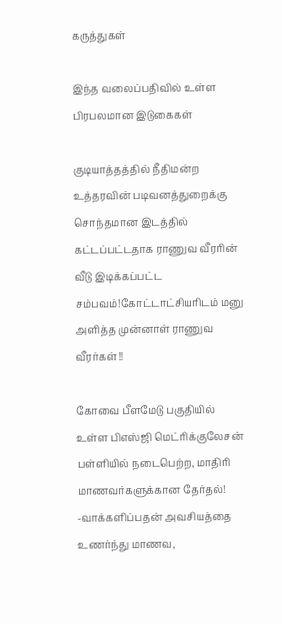கருத்துகள்

இந்த வலைப்பதிவில் உள்ள பிரபலமான இடுகைகள்

குடியாத்தத்தில் நீதிமன்ற உத்தரவின் படிவனத்துறைக்கு சொந்தமான இடத்தில் கட்டப்பட்டதாக ராணுவ வீரரின் வீடு இடிக்கப்பட்ட சம்பவம்!கோட்டாட்சியரிடம் மனு அளித்த முன்னாள் ராணுவ வீரர்கள்!!

கோவை பீளமேடு பகுதியில் உள்ள பிஎஸ்ஜி மெட்ரிக்குலேசன் பள்ளியில் நடைபெற்ற, மாதிரி மாணவர்களுக்கான தேர்தல்! -வாக்களிப்பதன் அவசியத்தை உணர்ந்து மாணவ,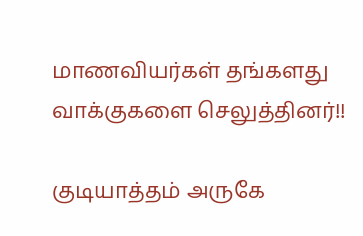மாணவியர்கள் தங்களது வாக்குகளை செலுத்தினர்!!

குடியாத்தம் அருகே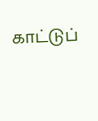காட்டுப்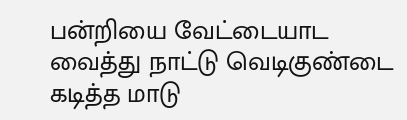பன்றியை வேட்டையாட வைத்து நாட்டு வெடிகுண்டை கடித்த மாடு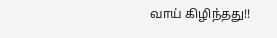வாய் கிழிந்தது!!